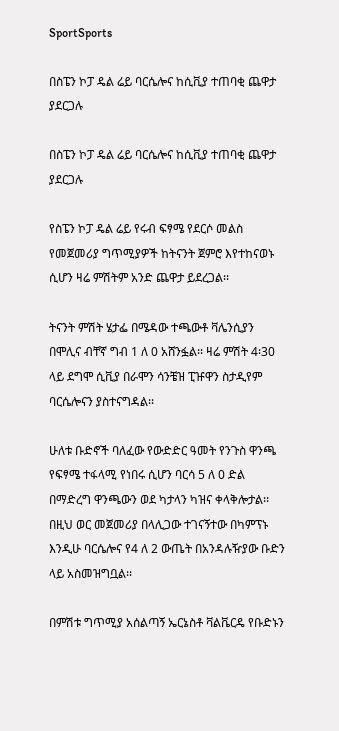SportSports

በስፔን ኮፓ ዴል ሬይ ባርሴሎና ከሲቪያ ተጠባቂ ጨዋታ ያደርጋሉ

በስፔን ኮፓ ዴል ሬይ ባርሴሎና ከሲቪያ ተጠባቂ ጨዋታ ያደርጋሉ

የስፔን ኮፓ ዴል ሬይ የሩብ ፍፃሜ የደርሶ መልስ የመጀመሪያ ግጥሚያዎች ከትናንት ጀምሮ እየተከናወኑ ሲሆን ዛሬ ምሽትም አንድ ጨዋታ ይደረጋል፡፡

ትናንት ምሽት ሄታፌ በሜዳው ተጫውቶ ቫሌንሲያን በሞሊና ብቸኛ ግብ 1 ለ 0 አሸንፏል፡፡ ዛሬ ምሽት 4፡30 ላይ ደግሞ ሲቪያ በራሞን ሳንቼዝ ፒዡዋን ስታዲየም ባርሴሎናን ያስተናግዳል፡፡

ሁለቱ ቡድኖች ባለፈው የውድድር ዓመት የንጉስ ዋንጫ የፍፃሜ ተፋላሚ የነበሩ ሲሆን ባርሳ 5 ለ 0 ድል በማድረግ ዋንጫውን ወደ ካታላን ካዝና ቀላቅሎታል፡፡ በዚህ ወር መጀመሪያ በላሊጋው ተገናኝተው በካምፕኑ እንዲሁ ባርሴሎና የ4 ለ 2 ውጤት በአንዳሉዥያው ቡድን ላይ አስመዝግቧል፡፡

በምሽቱ ግጥሚያ አሰልጣኝ ኤርኔስቶ ቫልቬርዴ የቡድኑን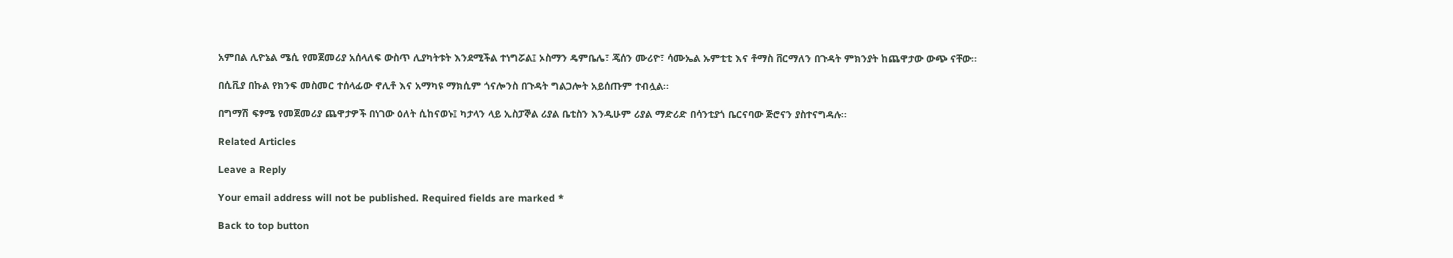አምበል ሊዮኔል ሜሲ የመጀመሪያ አሰላለፍ ውስጥ ሊያካትቱት እንደሚችል ተነግሯል፤ ኦስማን ዴምቤሌ፣ ጄሰን ሙሪዮ፣ ሳሙኤል ኡምቲቲ እና ቶማስ ቨርማለን በጉዳት ምክንያት ከጨዋታው ውጭ ናቸው፡፡

በሲቪያ በኩል የክንፍ መስመር ተሰላፊው ኖሊቶ እና አማካዩ ማክሲም ጎናሎንስ በጉዳት ግልጋሎት አይሰጡም ተብሏል፡፡

በግማሽ ፍፃሜ የመጀመሪያ ጨዋታዎች በነገው ዕለት ሲከናወኑ፤ ካታላን ላይ ኢስፓኞል ሪያል ቤቲስን እንዲሁም ሪያል ማድሪድ በሳንቲያጎ ቤርናባው ጅሮናን ያስተናግዳሉ፡፡

Related Articles

Leave a Reply

Your email address will not be published. Required fields are marked *

Back to top button